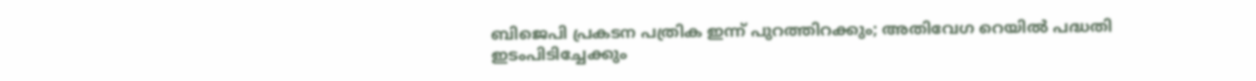ബിജെപി പ്രകടന പത്രിക ഇന്ന് പുറത്തിറക്കും; അതിവേഗ റെയില്‍ പദ്ധതി ഇടംപിടിച്ചേക്കും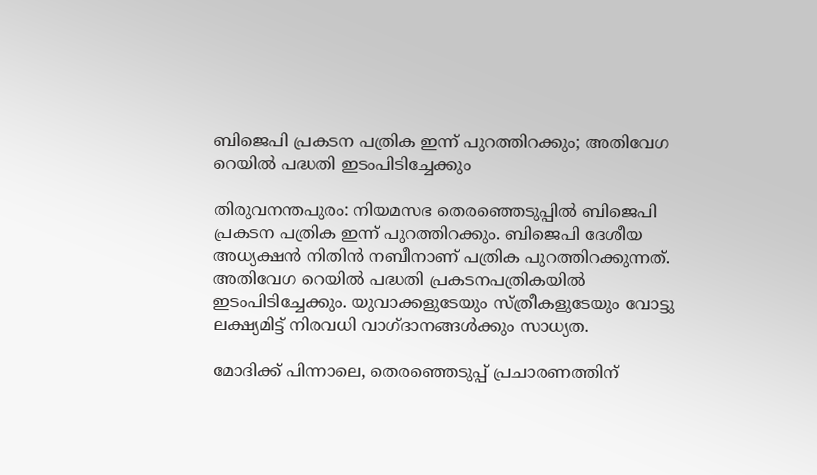ബിജെപി പ്രകടന പത്രിക ഇന്ന് പുറത്തിറക്കും; അതിവേഗ റെയില്‍ പദ്ധതി ഇടംപിടിച്ചേക്കും

തിരുവനന്തപുരം: നിയമസഭ തെരഞ്ഞെടുപ്പില്‍ ബിജെപി പ്രകടന പത്രിക ഇന്ന് പുറത്തിറക്കും. ബിജെപി ദേശീയ അധ്യക്ഷന്‍ നിതിന്‍ നബീനാണ് പത്രിക പുറത്തിറക്കുന്നത്. അതിവേഗ റെയില്‍ പദ്ധതി പ്രകടനപത്രികയില്‍ ഇടംപിടിച്ചേക്കും. യുവാക്കളുടേയും സ്ത്രീകളുടേയും വോട്ടു ലക്ഷ്യമിട്ട് നിരവധി വാഗ്ദാനങ്ങള്‍ക്കും സാധ്യത.

മോദിക്ക് പിന്നാലെ, തെരഞ്ഞെടുപ്പ് പ്രചാരണത്തിന്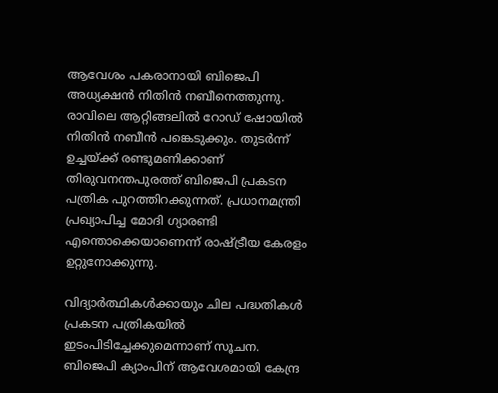ആവേശം പകരാനായി ബിജെപി അധ്യക്ഷന്‍ നിതിന്‍ നബീനെത്തുന്നു. രാവിലെ ആറ്റിങ്ങലില്‍ റോഡ് ഷോയില്‍ നിതിന്‍ നബീന്‍ പങ്കെടുക്കും. തുടര്‍ന്ന് ഉച്ചയ്ക്ക് രണ്ടുമണിക്കാണ് തിരുവനന്തപുരത്ത് ബിജെപി പ്രകടന പത്രിക പുറത്തിറക്കുന്നത്. പ്രധാനമന്ത്രി പ്രഖ്യാപിച്ച മോദി ഗ്യാരണ്ടി എന്തൊക്കെയാണെന്ന് രാഷ്ട്രീയ കേരളം ഉറ്റുനോക്കുന്നു.

വിദ്യാര്‍ത്ഥികള്‍ക്കായും ചില പദ്ധതികള്‍ പ്രകടന പത്രികയില്‍ ഇടംപിടിച്ചേക്കുമെന്നാണ് സൂചന. ബിജെപി ക്യാംപിന് ആവേശമായി കേന്ദ്ര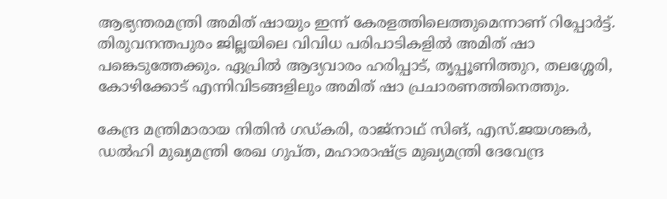ആഭ്യന്തരമന്ത്രി അമിത് ഷായും ഇന്ന് കേരളത്തിലെത്തുമെന്നാണ് റിപ്പോര്‍ട്ട്. തിരുവനന്തപുരം ജില്ലയിലെ വിവിധ പരിപാടികളില്‍ അമിത് ഷാ പങ്കെടുത്തേക്കും. ഏപ്രില്‍ ആദ്യവാരം ഹരിപ്പാട്, തൃപ്പൂണിത്തുറ, തലശ്ശേരി, കോഴിക്കോട് എന്നിവിടങ്ങളിലും അമിത് ഷാ പ്രചാരണത്തിനെത്തും.

കേന്ദ്ര മന്ത്രിമാരായ നിതിന്‍ ഗഡ്കരി, രാജ്നാഥ് സിങ്, എസ്.ജയശങ്കര്‍, ഡല്‍ഹി മുഖ്യമന്ത്രി രേഖ ഗുപ്ത, മഹാരാഷ്ട്ര മുഖ്യമന്ത്രി ദേവേന്ദ്ര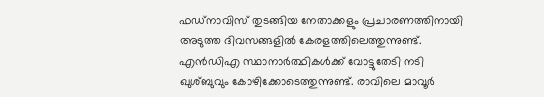ഫഡ്‌നാവിസ് തുടങ്ങിയ നേതാക്കളും പ്രചാരണത്തിനായി അടുത്ത ദിവസങ്ങളില്‍ കേരളത്തിലെത്തുന്നുണ്ട്. എന്‍ഡിഎ സ്ഥാനാര്‍ത്ഥികള്‍ക്ക് വോട്ടുതേടി നടി ഖുശ്ബുവും കോഴിക്കോടെത്തുന്നുണ്ട്. രാവിലെ മാവൂര്‍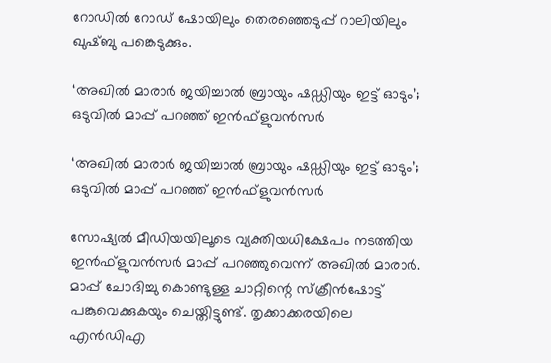റോഡില്‍ റോഡ് ഷോയിലും തെരഞ്ഞെടുപ്പ് റാലിയിലും ഖുഷ്ബു പങ്കെടുക്കും.

‘അഖില്‍ മാരാര്‍ ജയിച്ചാല്‍ ബ്രായും ഷഡ്ഡിയും ഇട്ട് ഓടും’; ഒടുവില്‍ മാപ്പ് പറഞ്ഞ് ഇന്‍ഫ്‌ളുവന്‍സര്‍

‘അഖില്‍ മാരാര്‍ ജയിച്ചാല്‍ ബ്രായും ഷഡ്ഡിയും ഇട്ട് ഓടും’; ഒടുവില്‍ മാപ്പ് പറഞ്ഞ് ഇന്‍ഫ്‌ളുവന്‍സര്‍

സോഷ്യല്‍ മീഡിയയിലൂടെ വ്യക്തിയധിക്ഷേപം നടത്തിയ ഇന്‍ഫ്‌ളുവന്‍സര്‍ മാപ്പ് പറഞ്ഞുവെന്ന് അഖില്‍ മാരാര്‍. മാപ്പ് ചോദിച്ചു കൊണ്ടുള്ള ചാറ്റിന്റെ സ്‌ക്രീന്‍ഷോട്ട് പങ്കുവെക്കുകയും ചെയ്തിട്ടുണ്ട്. തൃക്കാക്കരയിലെ എന്‍ഡിഎ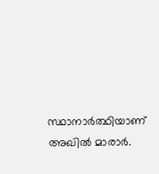സ്ഥാനാര്‍ത്ഥിയാണ് അഖില്‍ മാരാര്‍.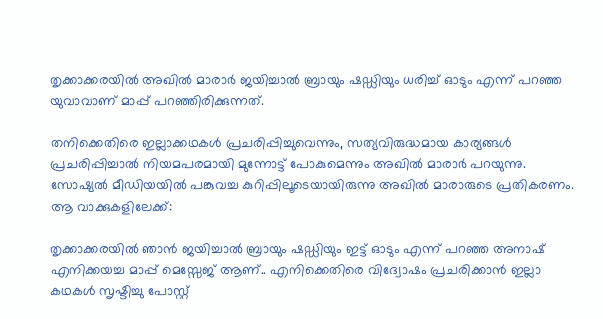തൃക്കാക്കരയില്‍ അഖില്‍ മാരാര്‍ ജയിച്ചാല്‍ ബ്രായും ഷഡ്ഡിയും ധരിച്ച് ഓടും എന്ന് പറഞ്ഞ യുവാവാണ് മാപ്പ് പറഞ്ഞിരിക്കുന്നത്.

തനിക്കെതിരെ ഇല്ലാക്കഥകള്‍ പ്രചരിപ്പിച്ചുവെന്നും, സത്യവിരുദ്ധമായ കാര്യങ്ങള്‍ പ്രചരിപ്പിച്ചാല്‍ നിയമപരമായി മുന്നോട്ട് പോകുമെന്നും അഖില്‍ മാരാര്‍ പറയുന്നു. സോഷ്യല്‍ മീഡിയയില്‍ പങ്കുവച്ച കുറിപ്പിലൂടെയായിരുന്നു അഖില്‍ മാരാരുടെ പ്രതികരണം. ആ വാക്കുകളിലേക്ക്:

തൃക്കാക്കരയില്‍ ഞാന്‍ ജയിച്ചാല്‍ ബ്രായും ഷഡ്ഡിയും ഇട്ട് ഓടും എന്ന് പറഞ്ഞ അനാഷ് എനിക്കയച്ച മാപ്പ് മെസ്സേജ് ആണ്.. എനിക്കെതിരെ വിദ്വോഷം പ്രചരിക്കാന്‍ ഇല്ലാ കഥകള്‍ സൃഷ്ടിച്ചു പോസ്റ്റ്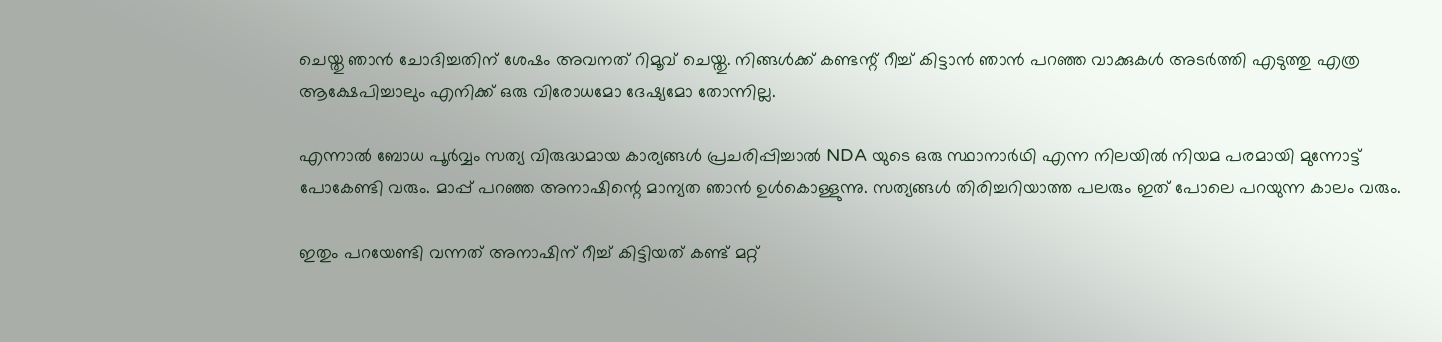ചെയ്തു ഞാന്‍ ചോദിച്ചതിന് ശേഷം അവനത് റിമൂവ് ചെയ്തു. നിങ്ങള്‍ക്ക് കണ്ടന്റ് റീച്ച് കിട്ടാന്‍ ഞാന്‍ പറഞ്ഞ വാക്കുകള്‍ അടര്‍ത്തി എടുത്തു എത്ര ആക്ഷേപിച്ചാലും എനിക്ക് ഒരു വിരോധമോ ദേഷ്യമോ തോന്നില്ല.

എന്നാല്‍ ബോധ പൂര്‍വ്വം സത്യ വിരുദ്ധമായ കാര്യങ്ങള്‍ പ്രചരിപ്പിച്ചാല്‍ NDA യുടെ ഒരു സ്ഥാനാര്‍ഥി എന്ന നിലയില്‍ നിയമ പരമായി മുന്നോട്ട് പോകേണ്ടി വരും. മാപ്പ് പറഞ്ഞ അനാഷിന്റെ മാന്യത ഞാന്‍ ഉള്‍കൊള്ളുന്നു. സത്യങ്ങള്‍ തിരിച്ചറിയാത്ത പലരും ഇത് പോലെ പറയുന്ന കാലം വരും.

ഇതും പറയേണ്ടി വന്നത് അനാഷിന് റീച്ച് കിട്ടിയത് കണ്ട് മറ്റ്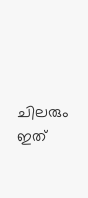ചിലരും ഇത്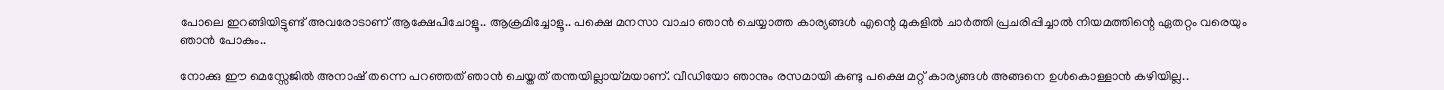പോലെ ഇറങ്ങിയിട്ടുണ്ട് അവരോടാണ് ആക്ഷേപിചോളൂ.. ആക്രമിച്ചോളൂ.. പക്ഷെ മനസാ വാചാ ഞാന്‍ ചെയ്യാത്ത കാര്യങ്ങള്‍ എന്റെ മുകളില്‍ ചാര്‍ത്തി പ്രചരിപ്പിച്ചാല്‍ നിയമത്തിന്റെ ഏതറ്റം വരെയും ഞാന്‍ പോകും..

നോക്കു ഈ മെസ്സേജില്‍ അനാഷ് തന്നെ പറഞ്ഞത് ഞാന്‍ ചെയ്തത് തന്തയില്ലായ്മയാണ്. വീഡിയോ ഞാനും രസമായി കണ്ടു പക്ഷെ മറ്റ് കാര്യങ്ങള്‍ അങ്ങനെ ഉള്‍കൊള്ളാന്‍ കഴിയില്ല..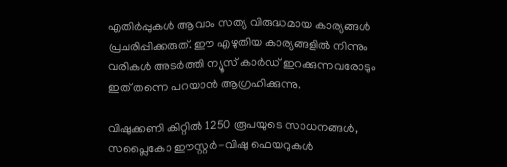എതിര്‍പ്പുകള്‍ ആവാം സത്യ വിരുദ്ധമായ കാര്യങ്ങള്‍ പ്രചരിപ്പിക്കരുത്. ഈ എഴുതിയ കാര്യങ്ങളില്‍ നിന്നും വരികള്‍ അടര്‍ത്തി ന്യൂസ് കാര്‍ഡ് ഇറക്കുന്നവരോടും ഇത് തന്നെ പറയാന്‍ ആഗ്രഹിക്കുന്നു.

വിഷുക്കണി കിറ്റില്‍ 1250 രൂപയുടെ സാധനങ്ങള്‍, സപ്ലൈകോ ഈസ്റ്റര്‍-വിഷു ഫെയറുകള്‍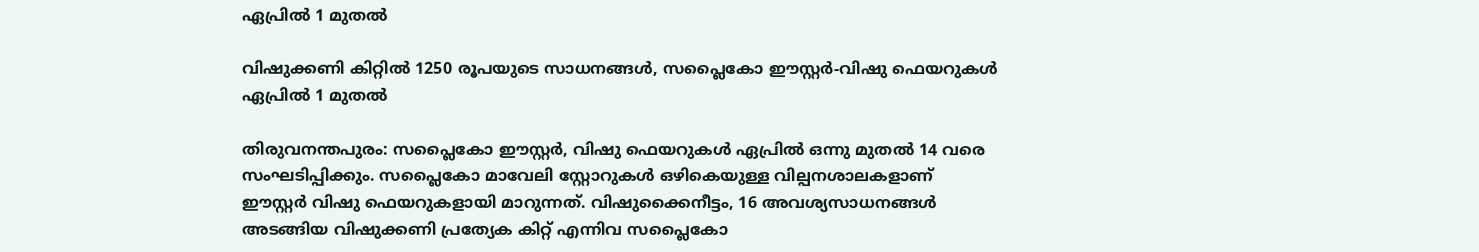ഏപ്രില്‍ 1 മുതല്‍

വിഷുക്കണി കിറ്റില്‍ 1250 രൂപയുടെ സാധനങ്ങള്‍, സപ്ലൈകോ ഈസ്റ്റര്‍-വിഷു ഫെയറുകള്‍ ഏപ്രില്‍ 1 മുതല്‍

തിരുവനന്തപുരം: സപ്ലൈകോ ഈസ്റ്റര്‍, വിഷു ഫെയറുകള്‍ ഏപ്രില്‍ ഒന്നു മുതല്‍ 14 വരെ സംഘടിപ്പിക്കും. സപ്ലൈകോ മാവേലി സ്റ്റോറുകള്‍ ഒഴികെയുള്ള വില്പനശാലകളാണ് ഈസ്റ്റര്‍ വിഷു ഫെയറുകളായി മാറുന്നത്. വിഷുക്കൈനീട്ടം, 16 അവശ്യസാധനങ്ങള്‍ അടങ്ങിയ വിഷുക്കണി പ്രത്യേക കിറ്റ് എന്നിവ സപ്ലൈകോ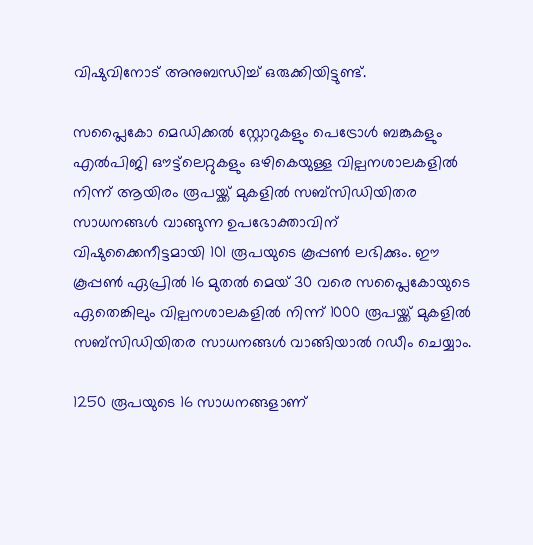വിഷുവിനോട് അനുബന്ധിച്ച് ഒരുക്കിയിട്ടുണ്ട്.

സപ്ലൈകോ മെഡിക്കല്‍ സ്റ്റോറുകളും പെട്രോള്‍ ബങ്കുകളും എല്‍പിജി ഔട്ട്‌ലെറ്റുകളും ഒഴികെയുള്ള വില്പനശാലകളില്‍ നിന്ന് ആയിരം രൂപയ്ക്ക് മുകളില്‍ സബ്‌സിഡിയിതര സാധനങ്ങള്‍ വാങ്ങുന്ന ഉപഭോക്താവിന് വിഷുക്കൈനീട്ടമായി 101 രൂപയുടെ കൂപ്പണ്‍ ലഭിക്കും. ഈ കൂപ്പണ്‍ ഏപ്രില്‍ 16 മുതല്‍ മെയ് 30 വരെ സപ്ലൈകോയുടെ ഏതെങ്കിലും വില്പനശാലകളില്‍ നിന്ന് 1000 രൂപയ്ക്ക് മുകളില്‍ സബ്‌സിഡിയിതര സാധനങ്ങള്‍ വാങ്ങിയാല്‍ റഡീം ചെയ്യാം.

1250 രൂപയുടെ 16 സാധനങ്ങളാണ്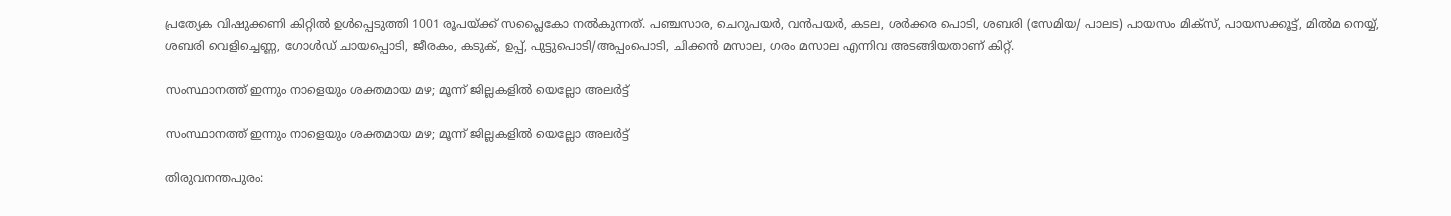പ്രത്യേക വിഷുക്കണി കിറ്റില്‍ ഉള്‍പ്പെടുത്തി 1001 രൂപയ്ക്ക് സപ്ലൈകോ നല്‍കുന്നത്. പഞ്ചസാര, ചെറുപയര്‍, വന്‍പയര്‍, കടല, ശര്‍ക്കര പൊടി, ശബരി (സേമിയ/ പാലട) പായസം മിക്‌സ്, പായസക്കൂട്ട്, മില്‍മ നെയ്യ്, ശബരി വെളിച്ചെണ്ണ, ഗോള്‍ഡ് ചായപ്പൊടി, ജീരകം, കടുക്, ഉപ്പ്, പുട്ടുപൊടി/അപ്പംപൊടി, ചിക്കന്‍ മസാല, ഗരം മസാല എന്നിവ അടങ്ങിയതാണ് കിറ്റ്.

സംസ്ഥാനത്ത് ഇന്നും നാളെയും ശക്തമായ മഴ; മൂന്ന് ജില്ലകളില്‍ യെല്ലോ അലര്‍ട്ട്

സംസ്ഥാനത്ത് ഇന്നും നാളെയും ശക്തമായ മഴ; മൂന്ന് ജില്ലകളില്‍ യെല്ലോ അലര്‍ട്ട്

തിരുവനന്തപുരം: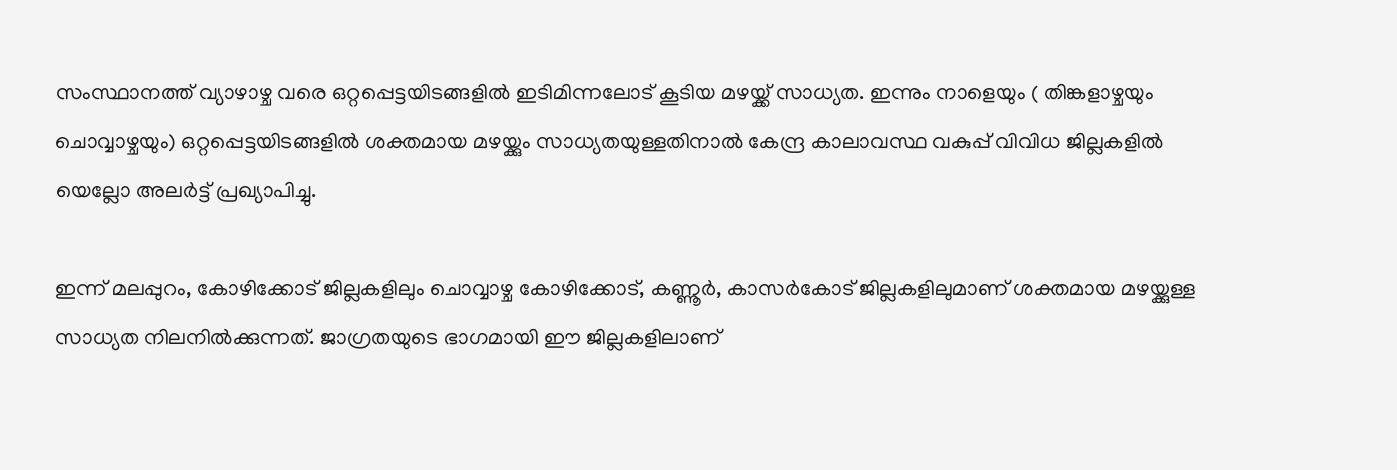സംസ്ഥാനത്ത് വ്യാഴാഴ്ച വരെ ഒറ്റപ്പെട്ടയിടങ്ങളില്‍ ഇടിമിന്നലോട് കൂടിയ മഴയ്ക്ക് സാധ്യത. ഇന്നും നാളെയും ( തിങ്കളാഴ്ചയും ചൊവ്വാഴ്ചയും) ഒറ്റപ്പെട്ടയിടങ്ങളില്‍ ശക്തമായ മഴയ്ക്കും സാധ്യതയുള്ളതിനാല്‍ കേന്ദ്ര കാലാവസ്ഥ വകുപ്പ് വിവിധ ജില്ലകളില്‍ യെല്ലോ അലര്‍ട്ട് പ്രഖ്യാപിച്ചു.

ഇന്ന് മലപ്പുറം, കോഴിക്കോട് ജില്ലകളിലും ചൊവ്വാഴ്ച കോഴിക്കോട്, കണ്ണൂര്‍, കാസര്‍കോട് ജില്ലകളിലുമാണ് ശക്തമായ മഴയ്ക്കുള്ള സാധ്യത നിലനില്‍ക്കുന്നത്. ജാഗ്രതയുടെ ഭാഗമായി ഈ ജില്ലകളിലാണ്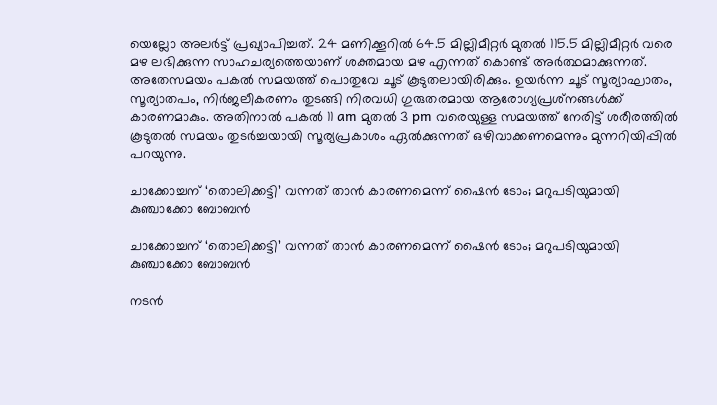യെല്ലോ അലര്‍ട്ട് പ്രഖ്യാപിച്ചത്. 24 മണിക്കൂറില്‍ 64.5 മില്ലിമീറ്റര്‍ മുതല്‍ 115.5 മില്ലിമീറ്റര്‍ വരെ മഴ ലഭിക്കുന്ന സാഹചര്യത്തെയാണ് ശക്തമായ മഴ എന്നത് കൊണ്ട് അര്‍ത്ഥമാക്കുന്നത്. അതേസമയം പകല്‍ സമയത്ത് പൊതുവേ ചൂട് കൂടുതലായിരിക്കും. ഉയര്‍ന്ന ചൂട് സൂര്യാഘാതം, സൂര്യാതപം, നിര്‍ജലീകരണം തുടങ്ങി നിരവധി ഗുരുതരമായ ആരോഗ്യപ്രശ്‌നങ്ങള്‍ക്ക് കാരണമാകും. അതിനാല്‍ പകല്‍ 11 am മുതല്‍ 3 pm വരെയുള്ള സമയത്ത് നേരിട്ട് ശരീരത്തില്‍ കൂടുതല്‍ സമയം തുടര്‍ച്ചയായി സൂര്യപ്രകാശം ഏല്‍ക്കുന്നത് ഒഴിവാക്കണമെന്നും മുന്നറിയിപ്പില്‍ പറയുന്നു.

ചാക്കോച്ചന് ‘തൊലിക്കട്ടി’ വന്നത് താന്‍ കാരണമെന്ന് ഷൈന്‍ ടോം; മറുപടിയുമായി കുഞ്ചാക്കോ ബോബന്‍

ചാക്കോച്ചന് ‘തൊലിക്കട്ടി’ വന്നത് താന്‍ കാരണമെന്ന് ഷൈന്‍ ടോം; മറുപടിയുമായി കുഞ്ചാക്കോ ബോബന്‍

നടന്‍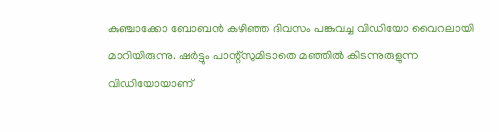കുഞ്ചാക്കോ ബോബന്‍ കഴിഞ്ഞ ദിവസം പങ്കുവച്ച വിഡിയോ വൈറലായി മാറിയിരുന്നു. ഷര്‍ട്ടും പാന്റ്‌സുമിടാതെ മഞ്ഞില്‍ കിടന്നുരുളുന്ന വിഡിയോയാണ്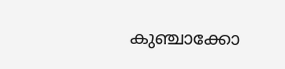കുഞ്ചാക്കോ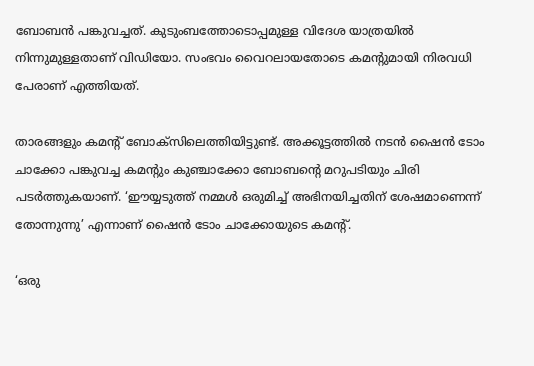ബോബന്‍ പങ്കുവച്ചത്. കുടുംബത്തോടൊപ്പമുള്ള വിദേശ യാത്രയില്‍ നിന്നുമുള്ളതാണ് വിഡിയോ. സംഭവം വൈറലായതോടെ കമന്റുമായി നിരവധി പേരാണ് എത്തിയത്.

താരങ്ങളും കമന്റ് ബോക്‌സിലെത്തിയിട്ടുണ്ട്. അക്കൂട്ടത്തില്‍ നടന്‍ ഷൈന്‍ ടോം ചാക്കോ പങ്കുവച്ച കമന്റും കുഞ്ചാക്കോ ബോബന്റെ മറുപടിയും ചിരി പടര്‍ത്തുകയാണ്. ‘ഈയ്യടുത്ത് നമ്മള്‍ ഒരുമിച്ച് അഭിനയിച്ചതിന് ശേഷമാണെന്ന് തോന്നുന്നു’ എന്നാണ് ഷൈന്‍ ടോം ചാക്കോയുടെ കമന്റ്.

‘ഒരു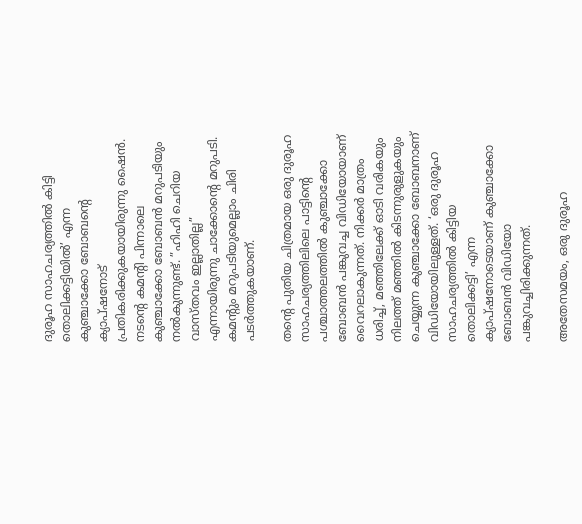ദുരൂഹ സാഹചര്യത്തില്‍ കിട്ടി തൊലിക്കട്ടിയില്‍’ എന്ന കുഞ്ചാക്കോ ബോബന്റെ ക്യാപ്ഷനോട് പ്രതികരിക്കുകയായിരുന്നു ഷൈന്‍. നടന്റെ കമന്റി പിന്നാലെ കുഞ്ചാക്കോ ബോബന്‍ മറുപടിയും നല്‍കുന്നുണ്ട്. ”ഹിഹി ചെറിയ വാസ്തവം ഇല്ലാതില്ല” എന്നായിരുന്നു ചാക്കോന്റെ മറുപടി. കമന്റും മറുപടിയുമെല്ലാം ചിരി പടര്‍ത്തുകയാണ്.

തന്റെ പുതിയ ചിത്രമായ ഒരു ദുരൂഹ സാഹചര്യത്തിലിലെ പാട്ടിന്റെ പശ്ചാത്തലത്തില്‍ കുഞ്ചാക്കോ ബോബന്‍ പങ്കുവച്ച വിഡിയോയാണ് വൈറലാകുന്നത്. നിക്കര്‍ മാത്രം ധരിച്ച്, മഞ്ഞിലേക്ക് ഓടി വരികയും നിലത്ത് മഞ്ഞില്‍ കിടന്നുരുളുകയും ചെയ്യുന്ന കുഞ്ചാക്കോ ബോബനാണ് വിഡിയോയിലുള്ളത്. ‘ഒരു ദുരൂഹ സാഹചര്യത്തില്‍ കിട്ടിയ തൊലിക്കട്ടി’ എന്ന ക്യാപ്ഷനോടെയാണ് കുഞ്ചാക്കോ ബോബന്‍ വിഡിയോ പങ്കുവച്ചിരിക്കുന്നത്.

അതേസമയം, ഒരു ദുരൂഹ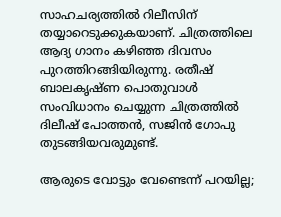സാഹചര്യത്തില്‍ റിലീസിന് തയ്യാറെടുക്കുകയാണ്. ചിത്രത്തിലെ ആദ്യ ഗാനം കഴിഞ്ഞ ദിവസം പുറത്തിറങ്ങിയിരുന്നു. രതീഷ് ബാലകൃഷ്ണ പൊതുവാള്‍ സംവിധാനം ചെയ്യുന്ന ചിത്രത്തില്‍ ദിലീഷ് പോത്തന്‍, സജിന്‍ ഗോപു തുടങ്ങിയവരുമുണ്ട്.

ആരുടെ വോട്ടും വേണ്ടെന്ന് പറയില്ല;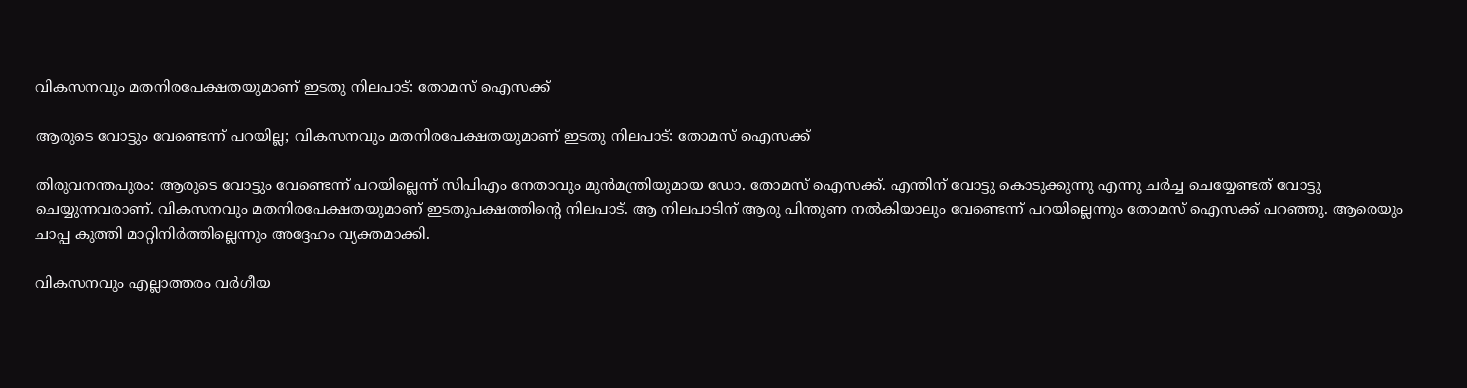വികസനവും മതനിരപേക്ഷതയുമാണ് ഇടതു നിലപാട്: തോമസ് ഐസക്ക്

ആരുടെ വോട്ടും വേണ്ടെന്ന് പറയില്ല; വികസനവും മതനിരപേക്ഷതയുമാണ് ഇടതു നിലപാട്: തോമസ് ഐസക്ക്

തിരുവനന്തപുരം: ആരുടെ വോട്ടും വേണ്ടെന്ന് പറയില്ലെന്ന് സിപിഎം നേതാവും മുന്‍മന്ത്രിയുമായ ഡോ. തോമസ് ഐസക്ക്. എന്തിന് വോട്ടു കൊടുക്കുന്നു എന്നു ചര്‍ച്ച ചെയ്യേണ്ടത് വോട്ടു ചെയ്യുന്നവരാണ്. വികസനവും മതനിരപേക്ഷതയുമാണ് ഇടതുപക്ഷത്തിന്റെ നിലപാട്. ആ നിലപാടിന് ആരു പിന്തുണ നല്‍കിയാലും വേണ്ടെന്ന് പറയില്ലെന്നും തോമസ് ഐസക്ക് പറഞ്ഞു. ആരെയും ചാപ്പ കുത്തി മാറ്റിനിര്‍ത്തില്ലെന്നും അദ്ദേഹം വ്യക്തമാക്കി.

വികസനവും എല്ലാത്തരം വര്‍ഗീയ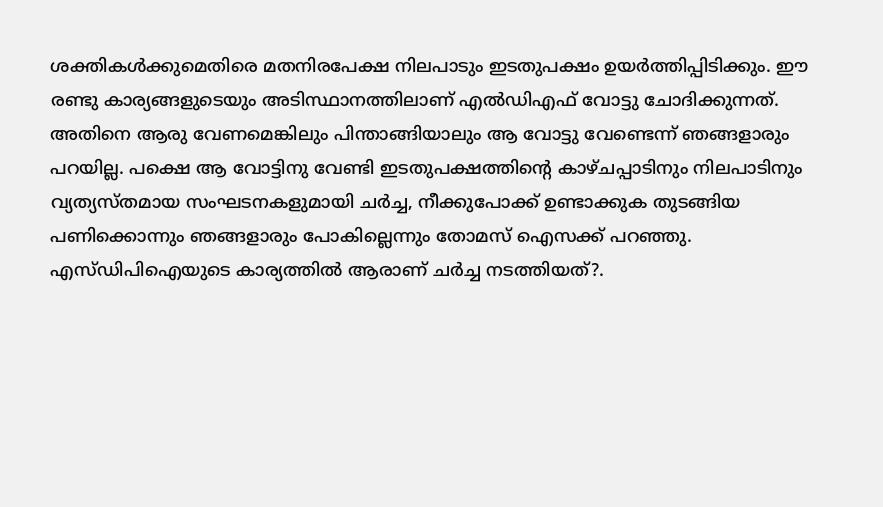ശക്തികള്‍ക്കുമെതിരെ മതനിരപേക്ഷ നിലപാടും ഇടതുപക്ഷം ഉയര്‍ത്തിപ്പിടിക്കും. ഈ രണ്ടു കാര്യങ്ങളുടെയും അടിസ്ഥാനത്തിലാണ് എല്‍ഡിഎഫ് വോട്ടു ചോദിക്കുന്നത്. അതിനെ ആരു വേണമെങ്കിലും പിന്താങ്ങിയാലും ആ വോട്ടു വേണ്ടെന്ന് ഞങ്ങളാരും പറയില്ല. പക്ഷെ ആ വോട്ടിനു വേണ്ടി ഇടതുപക്ഷത്തിന്റെ കാഴ്ചപ്പാടിനും നിലപാടിനും വ്യത്യസ്തമായ സംഘടനകളുമായി ചര്‍ച്ച, നീക്കുപോക്ക് ഉണ്ടാക്കുക തുടങ്ങിയ പണിക്കൊന്നും ഞങ്ങളാരും പോകില്ലെന്നും തോമസ് ഐസക്ക് പറഞ്ഞു. എസ്ഡിപിഐയുടെ കാര്യത്തില്‍ ആരാണ് ചര്‍ച്ച നടത്തിയത്?.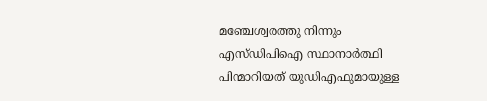മഞ്ചേശ്വരത്തു നിന്നും എസ്ഡിപിഐ സ്ഥാനാര്‍ത്ഥി പിന്മാറിയത് യുഡിഎഫുമായുള്ള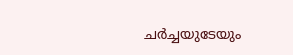ചര്‍ച്ചയുടേയും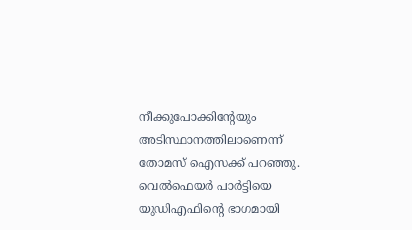നീക്കുപോക്കിന്റേയും അടിസ്ഥാനത്തിലാണെന്ന് തോമസ് ഐസക്ക് പറഞ്ഞു. വെല്‍ഫെയര്‍ പാര്‍ട്ടിയെ യുഡിഎഫിന്റെ ഭാഗമായി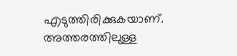എടുത്തിരിക്കുകയാണ്. അത്തരത്തിലുള്ള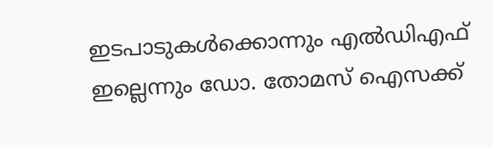ഇടപാടുകള്‍ക്കൊന്നും എല്‍ഡിഎഫ് ഇല്ലെന്നും ഡോ. തോമസ് ഐസക്ക്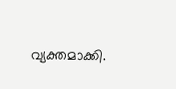വ്യക്തമാക്കി.